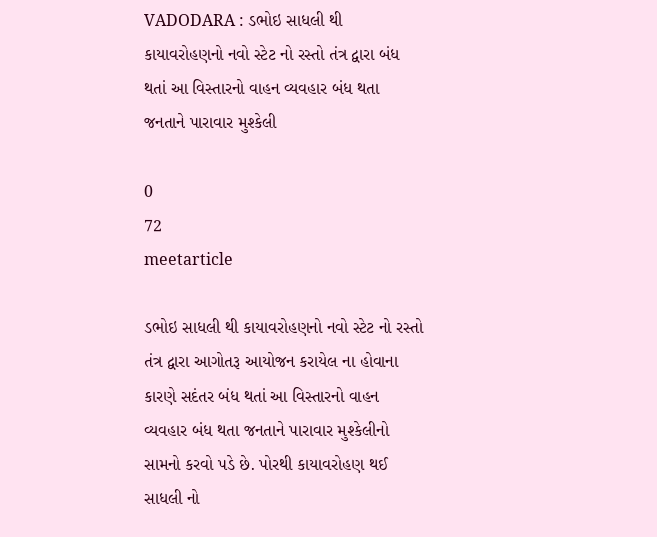VADODARA : ડભોઇ સાધલી થી કાયાવરોહણનો નવો સ્ટેટ નો રસ્તો તંત્ર દ્વારા બંધ થતાં આ વિસ્તારનો વાહન વ્યવહાર બંધ થતા જનતાને પારાવાર મુશ્કેલી

0
72
meetarticle

ડભોઇ સાધલી થી કાયાવરોહણનો નવો સ્ટેટ નો રસ્તો તંત્ર દ્વારા આગોતરૂ આયોજન કરાયેલ ના હોવાના કારણે સદંતર બંધ થતાં આ વિસ્તારનો વાહન વ્યવહાર બંધ થતા જનતાને પારાવાર મુશ્કેલીનો સામનો કરવો પડે છે. પોરથી કાયાવરોહણ થઈ સાધલી નો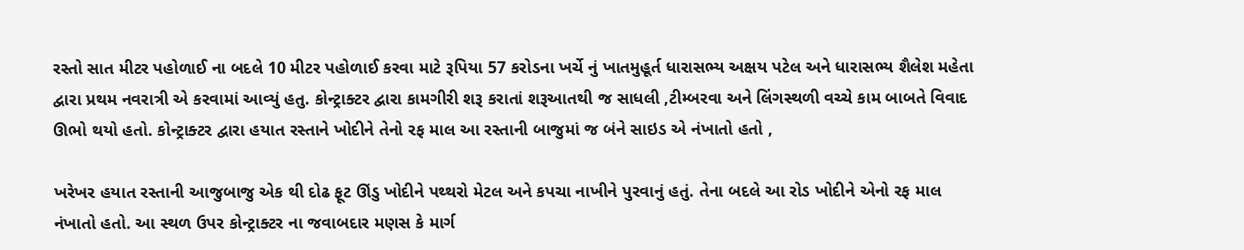રસ્તો સાત મીટર પહોળાઈ ના બદલે 10 મીટર પહોળાઈ કરવા માટે રૂપિયા 57 કરોડના ખર્ચે નું ખાતમુહૂર્ત ધારાસભ્ય અક્ષય પટેલ અને ધારાસભ્ય શૈલેશ મહેતા દ્વારા પ્રથમ નવરાત્રી એ કરવામાં આવ્યું હતુ. કોન્ટ્રાક્ટર દ્વારા કામગીરી શરૂ કરાતાં શરૂઆતથી જ સાધલી ,ટીમ્બરવા અને લિંગસ્થળી વચ્ચે કામ બાબતે વિવાદ ઊભો થયો હતો. કોન્ટ્રાક્ટર દ્વારા હયાત રસ્તાને ખોદીને તેનો રફ માલ આ રસ્તાની બાજુમાં જ બંને સાઇડ એ નંખાતો હતો ,

ખરેખર હયાત રસ્તાની આજુબાજુ એક થી દોઢ ફૂટ ઊંડુ ખોદીને પથ્થરો મેટલ અને કપચા નાખીને પુરવાનું હતું. તેના બદલે આ રોડ ખોદીને એનો રફ માલ નંખાતો હતો. આ સ્થળ ઉપર કોન્ટ્રાક્ટર ના જવાબદાર મણસ કે માર્ગ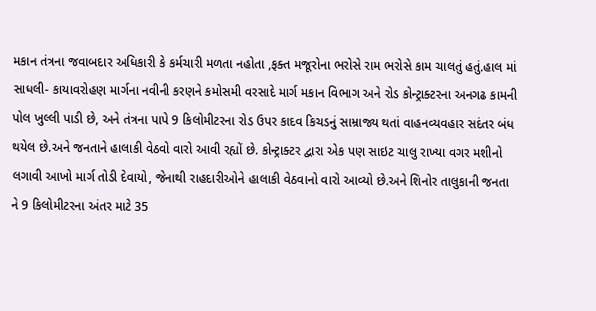મકાન તંત્રના જવાબદાર અધિકારી કે કર્મચારી મળતા નહોતા ,ફક્ત મજૂરોના ભરોસે રામ ભરોસે કામ ચાલતું હતું.હાલ માં
સાધલી- કાયાવરોહણ માર્ગના નવીની કરણને કમોસમી વરસાદે માર્ગ મકાન વિભાગ અને રોડ કોન્ટ્રાક્ટરના અનગઢ કામની પોલ ખુલ્લી પાડી છે, અને તંત્રના પાપે 9 કિલોમીટરના રોડ ઉપર કાદવ કિચડનું સામ્રાજ્ય થતાં વાહનવ્યવહાર સદંતર બંધ થયેલ છે.અને જનતાને હાલાકી વેઠવો વારો આવી રહ્યોં છે. કોન્ટ્રાક્ટર દ્વારા એક પણ સાઇટ ચાલુ રાખ્યા વગર મશીનો લગાવી આખો માર્ગ તોડી દેવાયો, જેનાથી રાહદારીઓને હાલાકી વેઠવાનો વારો આવ્યો છે.અને શિનોર તાલુકાની જનતા ને 9 કિલોમીટરના અંતર માટે 35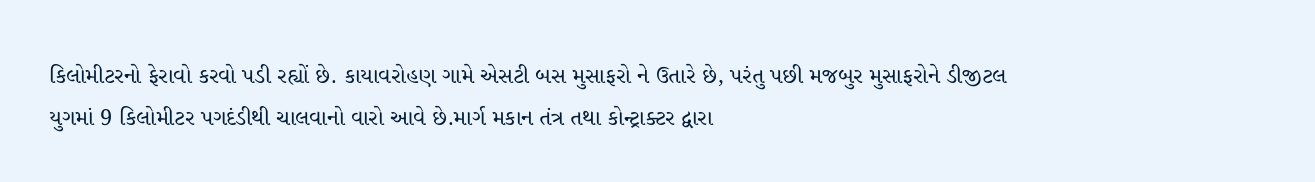કિલોમીટરનો ફેરાવો કરવો પડી રહ્યોં છે. કાયાવરોહણ ગામે એસટી બસ મુસાફરો ને ઉતારે છે, પરંતુ પછી મજબુર મુસાફરોને ડીજીટલ યુગમાં 9 કિલોમીટર પગદંડીથી ચાલવાનો વારો આવે છે.માર્ગ મકાન તંત્ર તથા કોન્ટ્રાક્ટર દ્વારા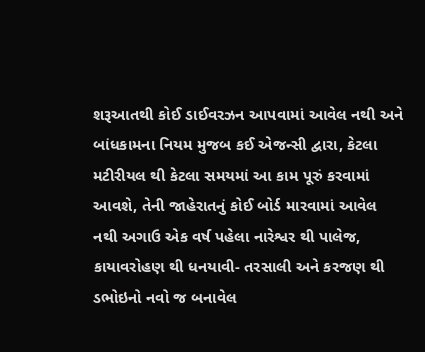શરૂઆતથી કોઈ ડાઈવરઝન આપવામાં આવેલ નથી અને બાંધકામના નિયમ મુજબ કઈ એજન્સી દ્વારા, કેટલા મટીરીયલ થી કેટલા સમયમાં આ કામ પૂરું કરવામાં આવશે, તેની જાહેરાતનું કોઈ બોર્ડ મારવામાં આવેલ નથી અગાઉ એક વર્ષ પહેલા નારેશ્વર થી પાલેજ, કાયાવરોહણ થી ધનયાવી- તરસાલી અને કરજણ થી ડભોઇનો નવો જ બનાવેલ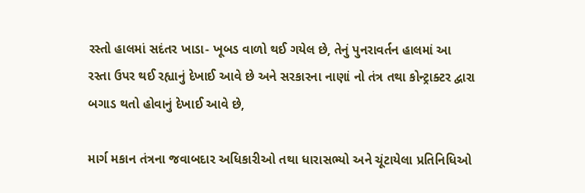રસ્તો હાલમાં સદંતર ખાડા- ખૂબડ વાળો થઈ ગયેલ છે, તેનું પુનરાવર્તન હાલમાં આ રસ્તા ઉપર થઈ રહ્યાનું દેખાઈ આવે છે અને સરકારના નાણાં નો તંત્ર તથા કોન્ટ્રાક્ટર દ્વારા બગાડ થતો હોવાનું દેખાઈ આવે છે,

માર્ગ મકાન તંત્રના જવાબદાર અધિકારીઓ તથા ધારાસભ્યો અને ચૂંટાયેલા પ્રતિનિધિઓ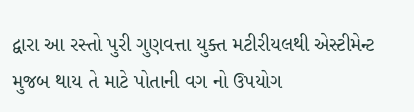દ્વારા આ રસ્તો પુરી ગુણવત્તા યુક્ત મટીરીયલથી એસ્ટીમેન્ટ મુજબ થાય તે માટે પોતાની વગ નો ઉપયોગ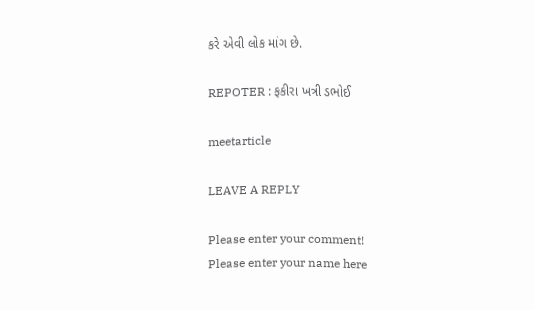કરે એવી લોક માંગ છે.

REPOTER : ફકીરા ખત્રી ડભોઈ

meetarticle

LEAVE A REPLY

Please enter your comment!
Please enter your name here